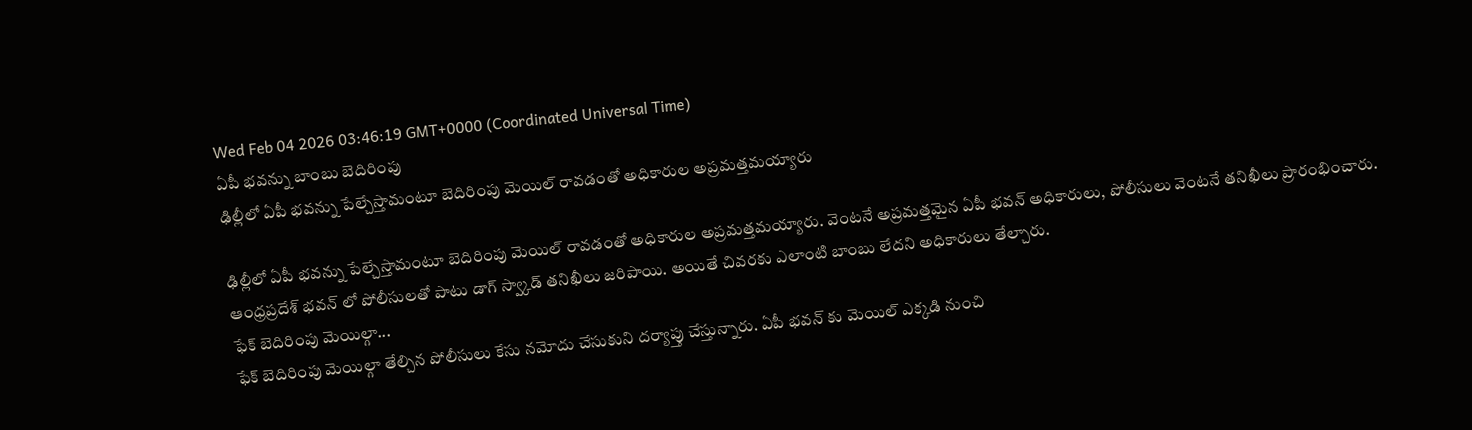Wed Feb 04 2026 03:46:19 GMT+0000 (Coordinated Universal Time)
ఏపీ భవన్ను బాంబు బెదిరింపు
ఢిల్లీలో ఏపీ భవన్ను పేల్చేస్తామంటూ బెదిరింపు మెయిల్ రావడంతో అధికారుల అప్రమత్తమయ్యారు

ఢిల్లీలో ఏపీ భవన్ను పేల్చేస్తామంటూ బెదిరింపు మెయిల్ రావడంతో అధికారుల అప్రమత్తమయ్యారు. వెంటనే అప్రమత్తమైన ఏపీ భవన్ అధికారులు, పోలీసులు వెంటనే తనిఖీలు ప్రారంభించారు. ఆంధ్రప్రదేశ్ భవన్ లో పోలీసులతో పాటు డాగ్ స్వ్కాడ్ తనిఖీలు జరిపాయి. అయితే చివరకు ఎలాంటి బాంబు లేదని అధికారులు తేల్చారు.
ఫేక్ బెదిరింపు మెయిల్గా...
ఫేక్ బెదిరింపు మెయిల్గా తేల్చిన పోలీసులు కేసు నమోదు చేసుకుని దర్యాప్తు చేస్తున్నారు. ఏపీ భవన్ కు మెయిల్ ఎక్కడి నుంచి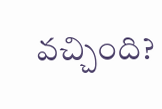వచ్చింది?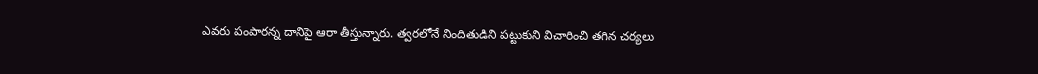ఎవరు పంపారన్న దానిపై ఆరా తీస్తున్నారు. త్వరలోనే నిందితుడిని పట్టుకుని విచారించి తగిన చర్యలు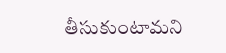తీసుకుంటామని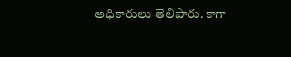అధికారులు తెలిపారు. కాగా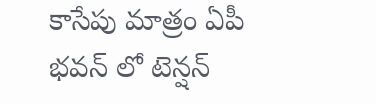కాసేపు మాత్రం ఏపీ భవన్ లో టెన్షన్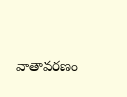వాతావరణం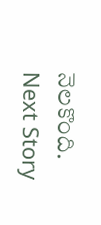నెలకొంది.
Next Story